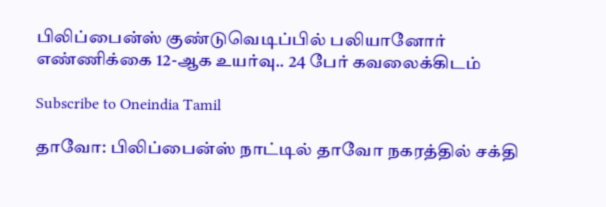பிலிப்பைன்ஸ் குண்டுவெடிப்பில் பலியானோர் எண்ணிக்கை 12-ஆக உயர்வு.. 24 பேர் கவலைக்கிடம்

Subscribe to Oneindia Tamil

தாவோ: பிலிப்பைன்ஸ் நாட்டில் தாவோ நகரத்தில் சக்தி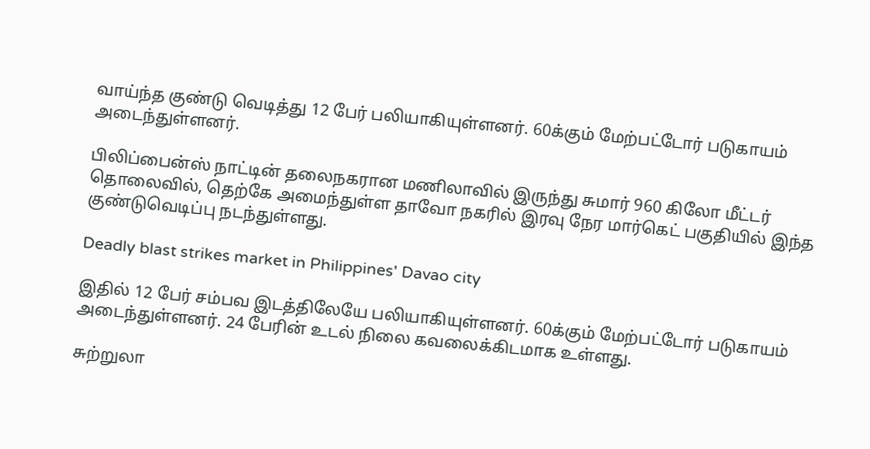வாய்ந்த குண்டு வெடித்து 12 பேர் பலியாகியுள்ளனர். 60க்கும் மேற்பட்டோர் படுகாயம் அடைந்துள்ளனர்.

பிலிப்பைன்ஸ் நாட்டின் தலைநகரான மணிலாவில் இருந்து சுமார் 960 கிலோ மீட்டர் தொலைவில், தெற்கே அமைந்துள்ள தாவோ நகரில் இரவு நேர மார்கெட் பகுதியில் இந்த குண்டுவெடிப்பு நடந்துள்ளது.

Deadly blast strikes market in Philippines' Davao city

இதில் 12 பேர் சம்பவ இடத்திலேயே பலியாகியுள்ளனர். 60க்கும் மேற்பட்டோர் படுகாயம் அடைந்துள்ளனர். 24 பேரின் உடல் நிலை கவலைக்கிடமாக உள்ளது.

சுற்றுலா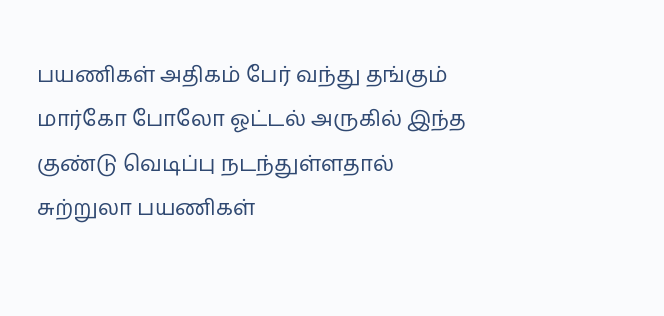பயணிகள் அதிகம் பேர் வந்து தங்கும் மார்கோ போலோ ஓட்டல் அருகில் இந்த குண்டு வெடிப்பு நடந்துள்ளதால் சுற்றுலா பயணிகள்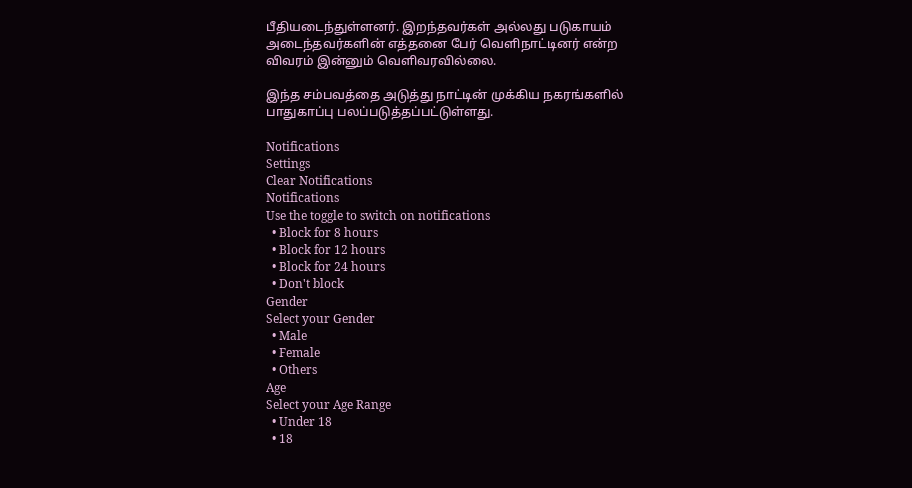பீதியடைந்துள்ளனர். இறந்தவர்கள் அல்லது படுகாயம் அடைந்தவர்களின் எத்தனை பேர் வெளிநாட்டினர் என்ற விவரம் இன்னும் வெளிவரவில்லை.

இந்த சம்பவத்தை அடுத்து நாட்டின் முக்கிய நகரங்களில் பாதுகாப்பு பலப்படுத்தப்பட்டுள்ளது.

Notifications
Settings
Clear Notifications
Notifications
Use the toggle to switch on notifications
  • Block for 8 hours
  • Block for 12 hours
  • Block for 24 hours
  • Don't block
Gender
Select your Gender
  • Male
  • Female
  • Others
Age
Select your Age Range
  • Under 18
  • 18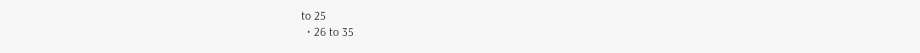to 25
  • 26 to 35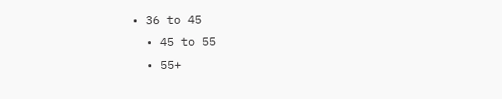• 36 to 45
  • 45 to 55
  • 55+